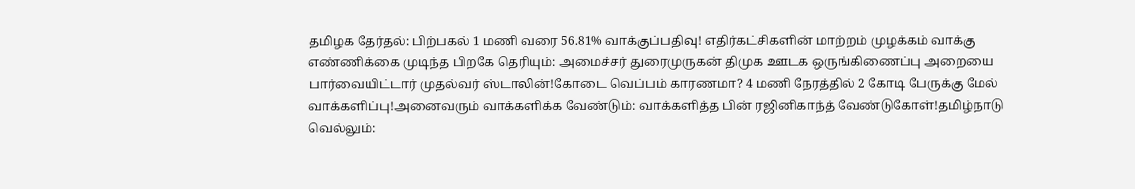தமிழக தேர்தல்: பிற்பகல் 1 மணி வரை 56.81% வாக்குப்பதிவு! எதிர்கட்சிகளின் மாற்றம் முழக்கம் வாக்கு எண்ணிக்கை முடிந்த பிறகே தெரியும்: அமைச்சர் துரைமுருகன் திமுக ஊடக ஒருங்கிணைப்பு அறையை பார்வையிட்டார் முதல்வர் ஸ்டாலின்!கோடை வெப்பம் காரணமா? 4 மணி நேரத்தில் 2 கோடி பேருக்கு மேல் வாக்களிப்பு!அனைவரும் வாக்களிக்க வேண்டும்: வாக்களித்த பின் ரஜினிகாந்த் வேண்டுகோள்!தமிழ்நாடு வெல்லும்: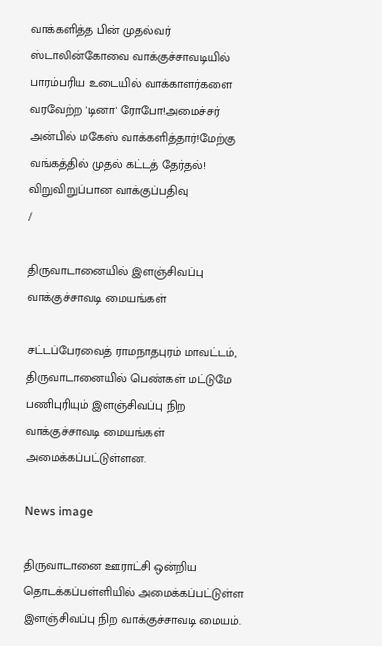வாக்களித்த பின் முதல்வர் ஸ்டாலின்கோவை வாக்குச்சாவடியில் பாரம்பரிய உடையில் வாக்காளர்களை வரவேற்ற 'டினா' ரோபோ!அமைச்சர் அன்பில் மகேஸ் வாக்களித்தார்!மேற்கு வங்கத்தில் முதல் கட்டத் தேர்தல்! விறுவிறுப்பான வாக்குப்பதிவு
/

திருவாடானையில் இளஞ்சிவப்பு வாக்குச்சாவடி மையங்கள்

சட்டப்பேரவைத் ராமநாதபுரம் மாவட்டம், திருவாடானையில் பெண்கள் மட்டுமே பணிபுரியும் இளஞ்சிவப்பு நிற வாக்குச்சாவடி மையங்கள் அமைக்கப்பட்டுள்ளன.

News image

திருவாடானை ஊராட்சி ஒன்றிய தொடக்கப்பள்ளியில் அமைக்கப்பட்டுள்ள இளஞ்சிவப்பு நிற வாக்குச்சாவடி மையம்.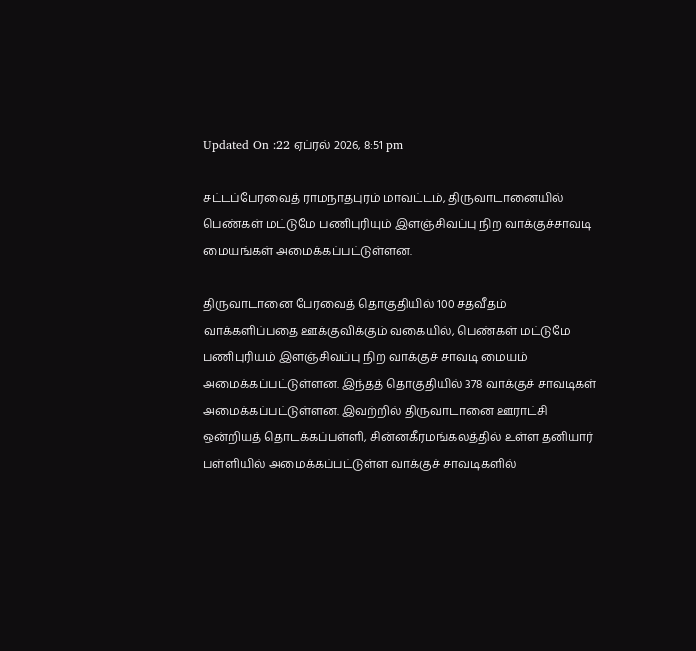Updated On :22 ஏப்ரல் 2026, 8:51 pm

சட்டப்பேரவைத் ராமநாதபுரம் மாவட்டம், திருவாடானையில் பெண்கள் மட்டுமே பணிபுரியும் இளஞ்சிவப்பு நிற வாக்குச்சாவடி மையங்கள் அமைக்கப்பட்டுள்ளன.

திருவாடானை பேரவைத் தொகுதியில் 100 சதவீதம் வாக்களிப்பதை ஊக்குவிக்கும் வகையில், பெண்கள் மட்டுமே பணிபுரியம் இளஞ்சிவப்பு நிற வாக்குச் சாவடி மையம் அமைக்கப்பட்டுள்ளன. இந்தத் தொகுதியில் 378 வாக்குச் சாவடிகள் அமைக்கப்பட்டுள்ளன. இவற்றில் திருவாடானை ஊராட்சி ஒன்றியத் தொடக்கப்பள்ளி, சின்னகீரமங்கலத்தில் உள்ள தனியார் பள்ளியில் அமைக்கப்பட்டுள்ள வாக்குச் சாவடிகளில்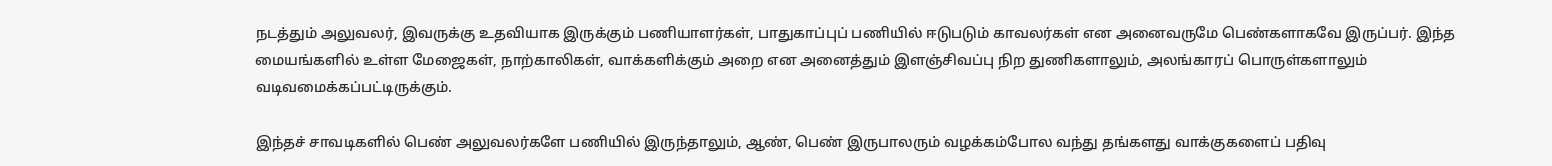நடத்தும் அலுவலர், இவருக்கு உதவியாக இருக்கும் பணியாளர்கள், பாதுகாப்புப் பணியில் ஈடுபடும் காவலர்கள் என அனைவருமே பெண்களாகவே இருப்பர். இந்த மையங்களில் உள்ள மேஜைகள், நாற்காலிகள், வாக்களிக்கும் அறை என அனைத்தும் இளஞ்சிவப்பு நிற துணிகளாலும், அலங்காரப் பொருள்களாலும் வடிவமைக்கப்பட்டிருக்கும்.

இந்தச் சாவடிகளில் பெண் அலுவலர்களே பணியில் இருந்தாலும், ஆண், பெண் இருபாலரும் வழக்கம்போல வந்து தங்களது வாக்குகளைப் பதிவு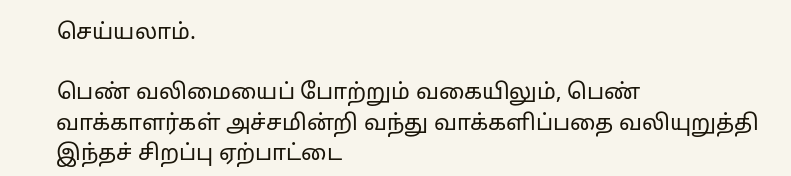செய்யலாம்.

பெண் வலிமையைப் போற்றும் வகையிலும், பெண் வாக்காளர்கள் அச்சமின்றி வந்து வாக்களிப்பதை வலியுறுத்தி இந்தச் சிறப்பு ஏற்பாட்டை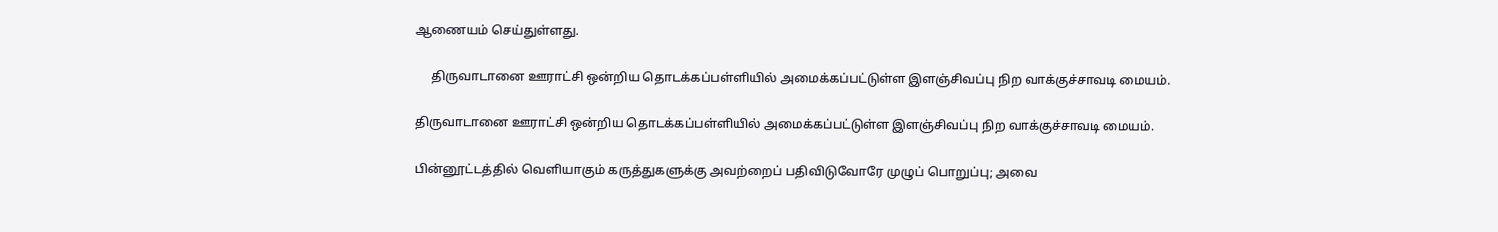ஆணையம் செய்துள்ளது.

     திருவாடானை ஊராட்சி ஒன்றிய தொடக்கப்பள்ளியில் அமைக்கப்பட்டுள்ள இளஞ்சிவப்பு நிற வாக்குச்சாவடி மையம்.

திருவாடானை ஊராட்சி ஒன்றிய தொடக்கப்பள்ளியில் அமைக்கப்பட்டுள்ள இளஞ்சிவப்பு நிற வாக்குச்சாவடி மையம்.

பின்னூட்டத்தில் வெளியாகும் கருத்துகளுக்கு அவற்றைப் பதிவிடுவோரே முழுப் பொறுப்பு; அவை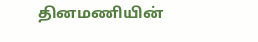தினமணியின்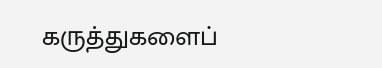கருத்துகளைப்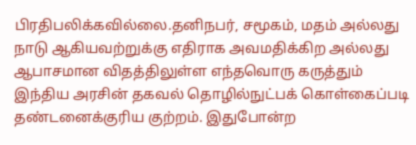பிரதிபலிக்கவில்லை.தனிநபர், சமூகம், மதம் அல்லது நாடு ஆகியவற்றுக்கு எதிராக அவமதிக்கிற அல்லது ஆபாசமான விதத்திலுள்ள எந்தவொரு கருத்தும் இந்திய அரசின் தகவல் தொழில்நுட்பக் கொள்கைப்படி தண்டனைக்குரிய குற்றம். இதுபோன்ற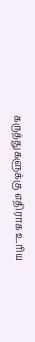கருத்துகளுக்கு எதிராக உரிய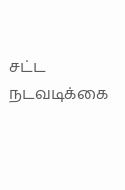சட்ட நடவடிக்கை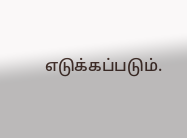எடுக்கப்படும்.